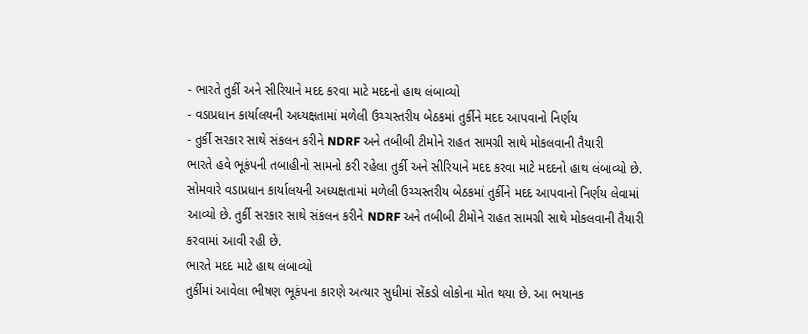- ભારતે તુર્કી અને સીરિયાને મદદ કરવા માટે મદદનો હાથ લંબાવ્યો
- વડાપ્રધાન કાર્યાલયની અધ્યક્ષતામાં મળેલી ઉચ્ચસ્તરીય બેઠકમાં તુર્કીને મદદ આપવાનો નિર્ણય
- તુર્કી સરકાર સાથે સંકલન કરીને NDRF અને તબીબી ટીમોને રાહત સામગ્રી સાથે મોકલવાની તૈયારી
ભારતે હવે ભૂકંપની તબાહીનો સામનો કરી રહેલા તુર્કી અને સીરિયાને મદદ કરવા માટે મદદનો હાથ લંબાવ્યો છે. સોમવારે વડાપ્રધાન કાર્યાલયની અધ્યક્ષતામાં મળેલી ઉચ્ચસ્તરીય બેઠકમાં તુર્કીને મદદ આપવાનો નિર્ણય લેવામાં આવ્યો છે. તુર્કી સરકાર સાથે સંકલન કરીને NDRF અને તબીબી ટીમોને રાહત સામગ્રી સાથે મોકલવાની તૈયારી કરવામાં આવી રહી છે.
ભારતે મદદ માટે હાથ લંબાવ્યો
તુર્કીમાં આવેલા ભીષણ ભૂકંપના કારણે અત્યાર સુધીમાં સેંકડો લોકોના મોત થયા છે. આ ભયાનક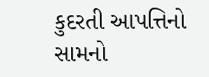કુદરતી આપત્તિનો સામનો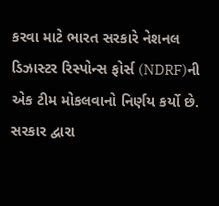કરવા માટે ભારત સરકારે નેશનલ ડિઝાસ્ટર રિસ્પોન્સ ફોર્સ (NDRF)ની એક ટીમ મોકલવાનો નિર્ણય કર્યો છે. સરકાર દ્વારા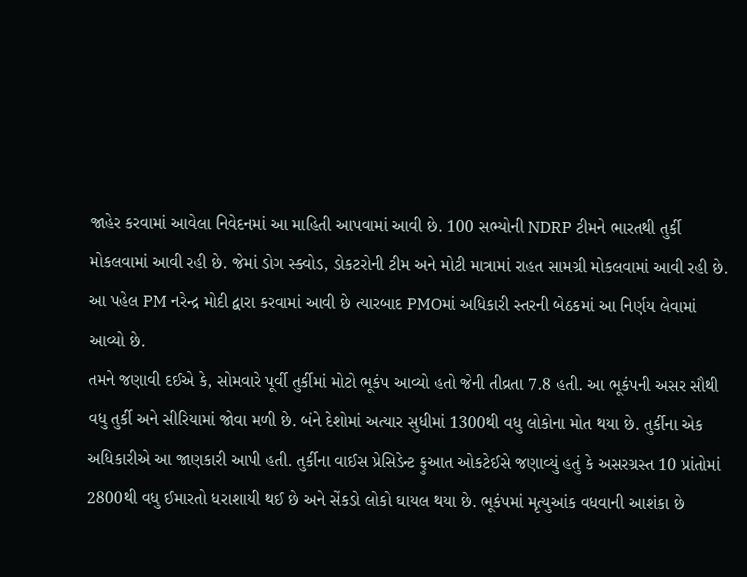જાહેર કરવામાં આવેલા નિવેદનમાં આ માહિતી આપવામાં આવી છે. 100 સભ્યોની NDRP ટીમને ભારતથી તુર્કી મોકલવામાં આવી રહી છે. જેમાં ડોગ સ્ક્વોડ, ડોકટરોની ટીમ અને મોટી માત્રામાં રાહત સામગ્રી મોકલવામાં આવી રહી છે. આ પહેલ PM નરેન્દ્ર મોદી દ્વારા કરવામાં આવી છે ત્યારબાદ PMOમાં અધિકારી સ્તરની બેઠકમાં આ નિર્ણય લેવામાં આવ્યો છે.
તમને જણાવી દઈએ કે, સોમવારે પૂર્વી તુર્કીમાં મોટો ભૂકંપ આવ્યો હતો જેની તીવ્રતા 7.8 હતી. આ ભૂકંપની અસર સૌથી વધુ તુર્કી અને સીરિયામાં જોવા મળી છે. બંને દેશોમાં અત્યાર સુધીમાં 1300થી વધુ લોકોના મોત થયા છે. તુર્કીના એક અધિકારીએ આ જાણકારી આપી હતી. તુર્કીના વાઈસ પ્રેસિડેન્ટ ફુઆત ઓકટેઈસે જણાવ્યું હતું કે અસરગ્રસ્ત 10 પ્રાંતોમાં 2800થી વધુ ઈમારતો ધરાશાયી થઈ છે અને સેંકડો લોકો ઘાયલ થયા છે. ભૂકંપમાં મૃત્યુઆંક વધવાની આશંકા છે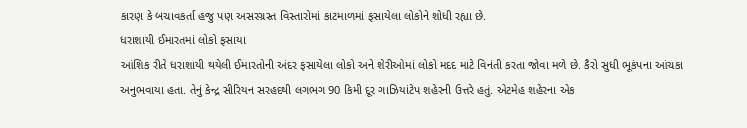કારણ કે બચાવકર્તા હજુ પણ અસરગ્રસ્ત વિસ્તારોમાં કાટમાળમાં ફસાયેલા લોકોને શોધી રહ્યા છે.
ધરાશાયી ઈમારતમાં લોકો ફસાયા
આંશિક રીતે ધરાશાયી થયેલી ઈમારતોની અંદર ફસાયેલા લોકો અને શેરીઓમાં લોકો મદદ માટે વિનંતી કરતા જોવા મળે છે. કૈરો સુધી ભૂકંપના આંચકા અનુભવાયા હતા. તેનું કેન્દ્ર સીરિયન સરહદથી લગભગ 90 કિમી દૂર ગાઝિયાંટેપ શહેરની ઉત્તરે હતું. એટમેહ શહેરના એક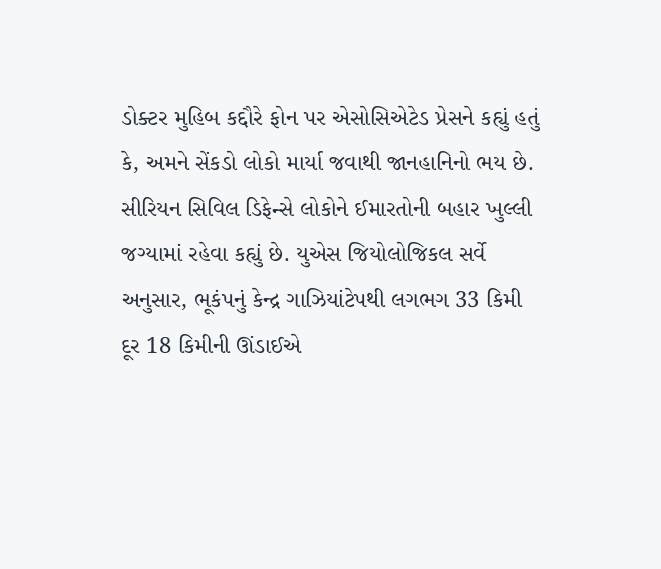ડોક્ટર મુહિબ કદ્દૌરે ફોન પર એસોસિએટેડ પ્રેસને કહ્યું હતું કે, અમને સેંકડો લોકો માર્યા જવાથી જાનહાનિનો ભય છે.
સીરિયન સિવિલ ડિફેન્સે લોકોને ઈમારતોની બહાર ખુલ્લી જગ્યામાં રહેવા કહ્યું છે. યુએસ જિયોલોજિકલ સર્વે અનુસાર, ભૂકંપનું કેન્દ્ર ગાઝિયાંટેપથી લગભગ 33 કિમી દૂર 18 કિમીની ઊંડાઈએ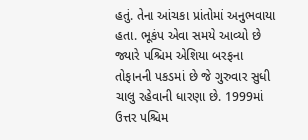હતું. તેના આંચકા પ્રાંતોમાં અનુભવાયા હતા. ભૂકંપ એવા સમયે આવ્યો છે જ્યારે પશ્ચિમ એશિયા બરફના તોફાનની પકડમાં છે જે ગુરુવાર સુધી ચાલુ રહેવાની ધારણા છે. 1999માં ઉત્તર પશ્ચિમ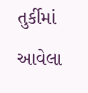તુર્કીમાં આવેલા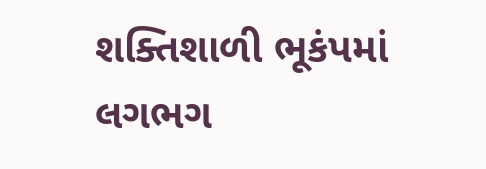શક્તિશાળી ભૂકંપમાં લગભગ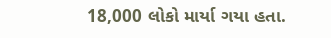18,000 લોકો માર્યા ગયા હતા.